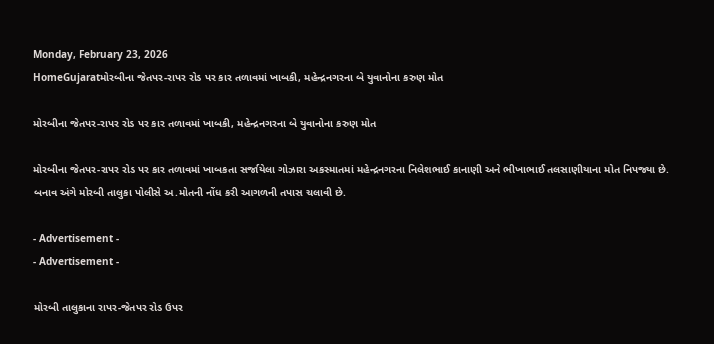Monday, February 23, 2026
HomeGujaratમોરબીના જેતપર-રાપર રોડ પર કાર તળાવમાં ખાબકી, મહેન્દ્રનગરના બે યુવાનોના કરુણ મોત

મોરબીના જેતપર-રાપર રોડ પર કાર તળાવમાં ખાબકી, મહેન્દ્રનગરના બે યુવાનોના કરુણ મોત

મોરબીના જેતપર-રાપર રોડ પર કાર તળાવમાં ખાબકતા સર્જાયેલા ગોઝારા અકસ્માતમાં મહેન્દ્રનગરના નિલેશભાઈ કાનાણી અને ભીખાભાઈ તલસાણીયાના મોત નિપજ્યા છે. બનાવ અંગે મોરબી તાલુકા પોલીસે અ.મોતની નોંધ કરી આગળની તપાસ ચલાવી છે.

- Advertisement -
- Advertisement -

મોરબી તાલુકાના રાપર-જેતપર રોડ ઉપર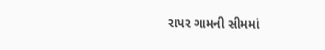રાપર ગામની સીમમાં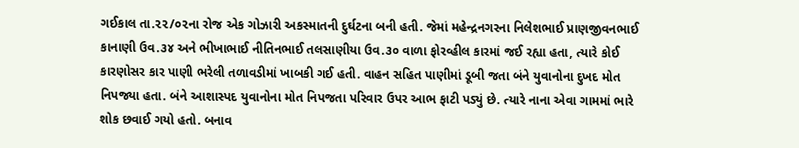ગઈકાલ તા.૨૨/૦૨ના રોજ એક ગોઝારી અકસ્માતની દુર્ઘટના બની હતી. જેમાં મહેન્દ્રનગરના નિલેશભાઈ પ્રાણજીવનભાઈ કાનાણી ઉવ.૩૪ અને ભીખાભાઈ નીતિનભાઈ તલસાણીયા ઉવ.૩૦ વાળા ફોરવ્હીલ કારમાં જઈ રહ્યા હતા, ત્યારે કોઈ કારણોસર કાર પાણી ભરેલી તળાવડીમાં ખાબકી ગઈ હતી. વાહન સહિત પાણીમાં ડૂબી જતા બંને યુવાનોના દુખદ મોત નિપજ્યા હતા. બંને આશાસ્પદ યુવાનોના મોત નિપજતા પરિવાર ઉપર આભ ફાટી પડ્યું છે. ત્યારે નાના એવા ગામમાં ભારે શોક છવાઈ ગયો હતો. બનાવ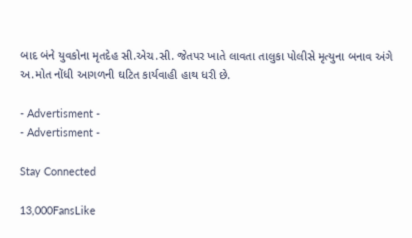બાદ બંને યુવકોના મૃતદેહ સી.એચ.સી. જેતપર ખાતે લાવતા તાલુકા પોલીસે મૃત્યુના બનાવ અંગે અ.મોત નોંધી આગળની ઘટિત કાર્યવાહી હાથ ધરી છે.

- Advertisment -
- Advertisment -

Stay Connected

13,000FansLike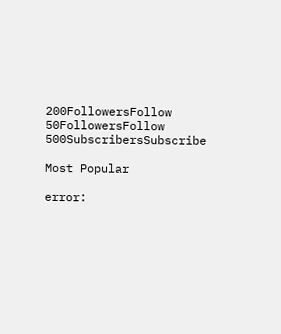200FollowersFollow
50FollowersFollow
500SubscribersSubscribe

Most Popular

error: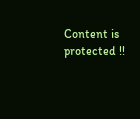Content is protected !!